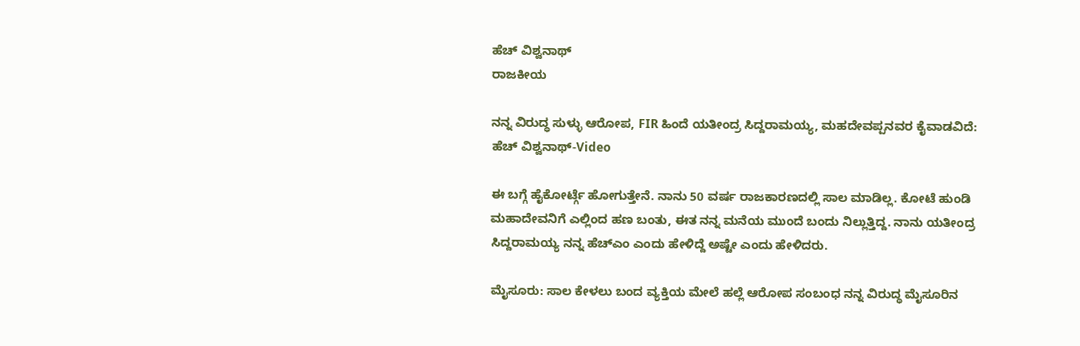ಹೆಚ್ ವಿಶ್ವನಾಥ್
ರಾಜಕೀಯ

ನನ್ನ ವಿರುದ್ಧ ಸುಳ್ಳು ಆರೋಪ, FIR ಹಿಂದೆ ಯತೀಂದ್ರ ಸಿದ್ದರಾಮಯ್ಯ, ಮಹದೇವಪ್ಪನವರ ಕೈವಾಡವಿದೆ: ಹೆಚ್ ವಿಶ್ವನಾಥ್-Video

ಈ ಬಗ್ಗೆ ಹೈಕೋರ್ಟ್ಗೆ ಹೋಗುತ್ತೇನೆ. ನಾನು 50 ವರ್ಷ ರಾಜಕಾರಣದಲ್ಲಿ ಸಾಲ ಮಾಡಿಲ್ಲ. ಕೋಟೆ ಹುಂಡಿ ಮಹಾದೇವನಿಗೆ ಎಲ್ಲಿಂದ ಹಣ ಬಂತು, ಈತ ನನ್ನ ಮನೆಯ ಮುಂದೆ ಬಂದು ನಿಲ್ಲುತ್ತಿದ್ದ. ನಾನು ಯತೀಂದ್ರ ಸಿದ್ದರಾಮಯ್ಯ ನನ್ನ ಹೆಚ್ಎಂ ಎಂದು ಹೇಳಿದ್ದೆ ಅಷ್ಟೇ ಎಂದು ಹೇಳಿದರು.

ಮೈಸೂರು: ಸಾಲ ಕೇಳಲು ಬಂದ ವ್ಯಕ್ತಿಯ ಮೇಲೆ ಹಲ್ಲೆ ಆರೋಪ ಸಂಬಂಧ ನನ್ನ ವಿರುದ್ಧ ಮೈಸೂರಿನ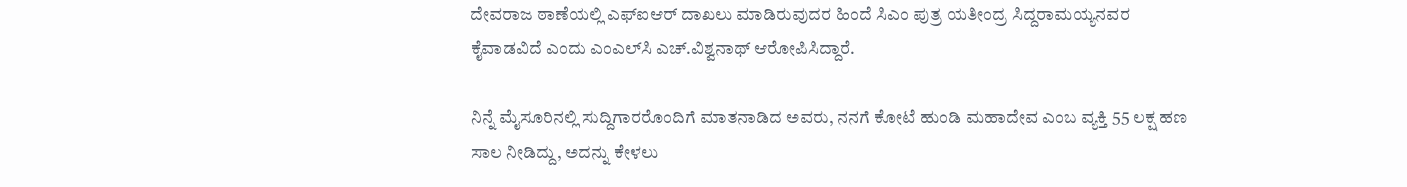ದೇವರಾಜ ಠಾಣೆಯಲ್ಲಿ ಎಫ್‌ಐಆರ್ ದಾಖಲು ಮಾಡಿರುವುದರ ಹಿಂದೆ ಸಿಎಂ ಪುತ್ರ ಯತೀಂದ್ರ ಸಿದ್ದರಾಮಯ್ಯನವರ ಕೈವಾಡವಿದೆ ಎಂದು ಎಂಎಲ್‌ಸಿ ಎಚ್.ವಿಶ್ವನಾಥ್ ಆರೋಪಿಸಿದ್ದಾರೆ.

ನಿನ್ನೆ ಮೈಸೂರಿನಲ್ಲಿ ಸುದ್ದಿಗಾರರೊಂದಿಗೆ ಮಾತನಾಡಿದ ಅವರು, ನನಗೆ ಕೋಟೆ ಹುಂಡಿ ಮಹಾದೇವ ಎಂಬ ವ್ಯಕ್ತಿ 55 ಲಕ್ಷ ಹಣ ಸಾಲ ನೀಡಿದ್ದು, ಅದನ್ನು ಕೇಳಲು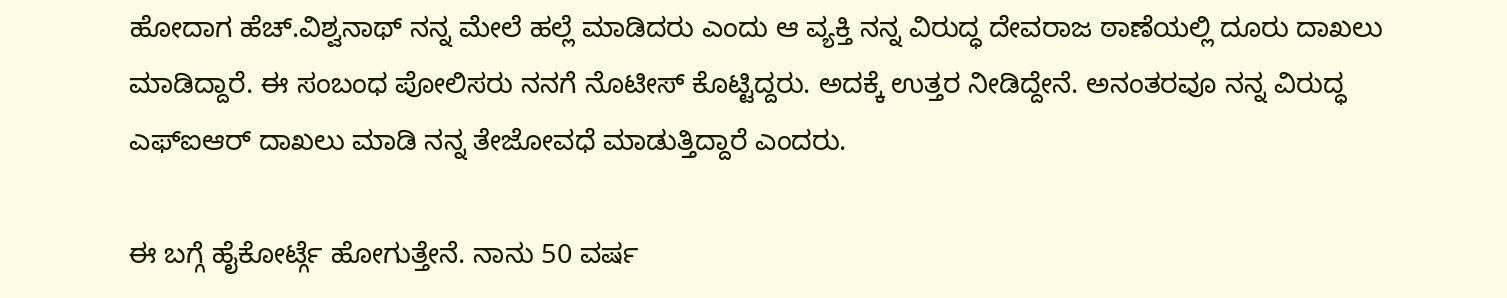ಹೋದಾಗ ಹೆಚ್.ವಿಶ್ವನಾಥ್ ನನ್ನ ಮೇಲೆ ಹಲ್ಲೆ ಮಾಡಿದರು ಎಂದು ಆ ವ್ಯಕ್ತಿ ನನ್ನ ವಿರುದ್ಧ ದೇವರಾಜ ಠಾಣೆಯಲ್ಲಿ ದೂರು ದಾಖಲು ಮಾಡಿದ್ದಾರೆ. ಈ ಸಂಬಂಧ ಪೋಲಿಸರು ನನಗೆ ನೊಟೀಸ್ ಕೊಟ್ಟಿದ್ದರು. ಅದಕ್ಕೆ ಉತ್ತರ ನೀಡಿದ್ದೇನೆ. ಅನಂತರವೂ ನನ್ನ ವಿರುದ್ಧ ಎಫ್‌ಐಆರ್ ದಾಖಲು ಮಾಡಿ ನನ್ನ ತೇಜೋವಧೆ ಮಾಡುತ್ತಿದ್ದಾರೆ ಎಂದರು.

ಈ ಬಗ್ಗೆ ಹೈಕೋರ್ಟ್ಗೆ ಹೋಗುತ್ತೇನೆ. ನಾನು 50 ವರ್ಷ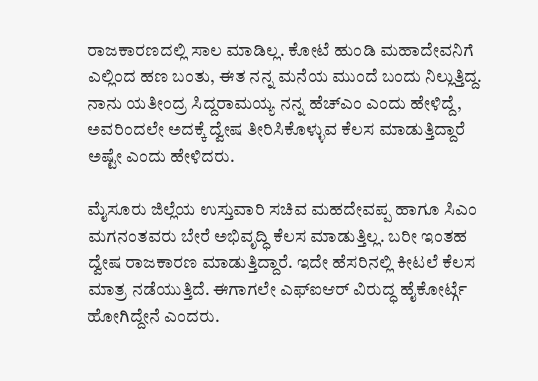ರಾಜಕಾರಣದಲ್ಲಿ ಸಾಲ ಮಾಡಿಲ್ಲ. ಕೋಟೆ ಹುಂಡಿ ಮಹಾದೇವನಿಗೆ ಎಲ್ಲಿಂದ ಹಣ ಬಂತು, ಈತ ನನ್ನ ಮನೆಯ ಮುಂದೆ ಬಂದು ನಿಲ್ಲುತ್ತಿದ್ದ. ನಾನು ಯತೀಂದ್ರ ಸಿದ್ದರಾಮಯ್ಯ ನನ್ನ ಹೆಚ್ಎಂ ಎಂದು ಹೇಳಿದ್ದೆ, ಅವರಿಂದಲೇ ಅದಕ್ಕೆ ದ್ವೇಷ ತೀರಿಸಿಕೊಳ್ಳುವ ಕೆಲಸ ಮಾಡುತ್ತಿದ್ದಾರೆ ಅಷ್ಟೇ ಎಂದು ಹೇಳಿದರು.

ಮೈಸೂರು ಜಿಲ್ಲೆಯ ಉಸ್ತುವಾರಿ ಸಚಿವ ಮಹದೇವಪ್ಪ ಹಾಗೂ ಸಿಎಂ ಮಗನಂತವರು ಬೇರೆ ಅಭಿವೃದ್ಧಿ ಕೆಲಸ ಮಾಡುತ್ತಿಲ್ಲ. ಬರೀ ಇಂತಹ ದ್ವೇಷ ರಾಜಕಾರಣ ಮಾಡುತ್ತಿದ್ದಾರೆ. ಇದೇ ಹೆಸರಿನಲ್ಲಿ ಕೀಟಲೆ ಕೆಲಸ ಮಾತ್ರ ನಡೆಯುತ್ತಿದೆ. ಈಗಾಗಲೇ ಎಫ್‌ಐಆರ್ ವಿರುದ್ಧ ಹೈಕೋರ್ಟ್ಗೆ ಹೋಗಿದ್ದೇನೆ ಎಂದರು.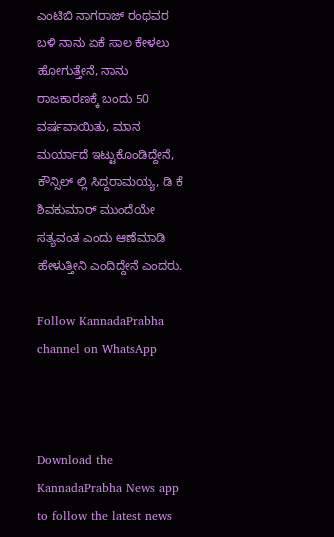ಎಂಟಿಬಿ ನಾಗರಾಜ್ ರಂಥವರ ಬಳಿ ನಾನು ಏಕೆ ಸಾಲ ಕೇಳಲು ಹೋಗುತ್ತೇನೆ, ನಾನು ರಾಜಕಾರಣಕ್ಕೆ ಬಂದು 50 ವರ್ಷವಾಯಿತು, ಮಾನ ಮರ್ಯಾದೆ ಇಟ್ಟುಕೊಂಡಿದ್ದೇನೆ, ಕೌನ್ಸಿಲ್ ಲ್ಲಿ ಸಿದ್ದರಾಮಯ್ಯ, ಡಿ ಕೆ ಶಿವಕುಮಾರ್ ಮುಂದೆಯೇ ಸತ್ಯವಂತ ಎಂದು ಆಣೆಮಾಡಿ ಹೇಳುತ್ತೀನಿ ಎಂದಿದ್ದೇನೆ ಎಂದರು.

Follow KannadaPrabha channel on WhatsApp



Download the KannadaPrabha News app to follow the latest news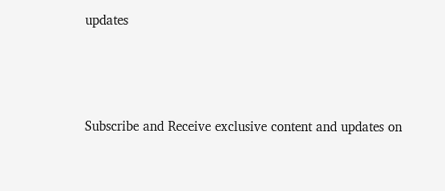updates



Subscribe and Receive exclusive content and updates on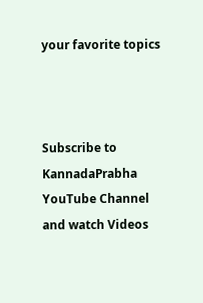your favorite topics



Subscribe to KannadaPrabha YouTube Channel and watch Videos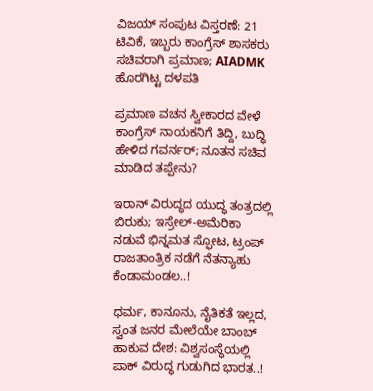ವಿಜಯ್ ಸಂಪುಟ ವಿಸ್ತರಣೆ: 21 ಟಿವಿಕೆ, ಇಬ್ಬರು ಕಾಂಗ್ರೆಸ್ ಶಾಸಕರು ಸಚಿವರಾಗಿ ಪ್ರಮಾಣ; AIADMK ಹೊರಗಿಟ್ಟ ದಳಪತಿ

ಪ್ರಮಾಣ ವಚನ ಸ್ವೀಕಾರದ ವೇಳೆ ಕಾಂಗ್ರೆಸ್ ನಾಯಕನಿಗೆ ತಿದ್ದಿ, ಬುದ್ಧಿ ಹೇಳಿದ ಗವರ್ನರ್; ನೂತನ ಸಚಿವ ಮಾಡಿದ ತಪ್ಪೇನು?

ಇರಾನ್ ವಿರುದ್ಧದ ಯುದ್ಧ ತಂತ್ರದಲ್ಲಿ ಬಿರುಕು; ಇಸ್ರೇಲ್-ಅಮೆರಿಕಾ ನಡುವೆ ಭಿನ್ನಮತ ಸ್ಫೋಟ, ಟ್ರಂಪ್ ರಾಜತಾಂತ್ರಿಕ ನಡೆಗೆ ನೆತನ್ಯಾಹು ಕೆಂಡಾಮಂಡಲ..!

ಧರ್ಮ, ಕಾನೂನು, ನೈತಿಕತೆ ಇಲ್ಲದ, ಸ್ವಂತ ಜನರ ಮೇಲೆಯೇ ಬಾಂಬ್ ಹಾಕುವ ದೇಶ: ವಿಶ್ವಸಂಸ್ಥೆಯಲ್ಲಿ ಪಾಕ್ ವಿರುದ್ಧ ಗುಡುಗಿದ ಭಾರತ..!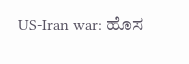US-Iran war: ಹೊಸ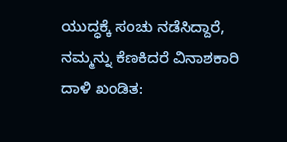ಯುದ್ಧಕ್ಕೆ ಸಂಚು ನಡೆಸಿದ್ದಾರೆ, ನಮ್ಮನ್ನು ಕೆಣಕಿದರೆ ವಿನಾಶಕಾರಿ ದಾಳಿ ಖಂಡಿತ: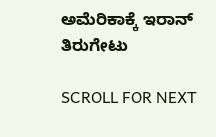ಅಮೆರಿಕಾಕ್ಕೆ ಇರಾನ್ ತಿರುಗೇಟು

SCROLL FOR NEXT